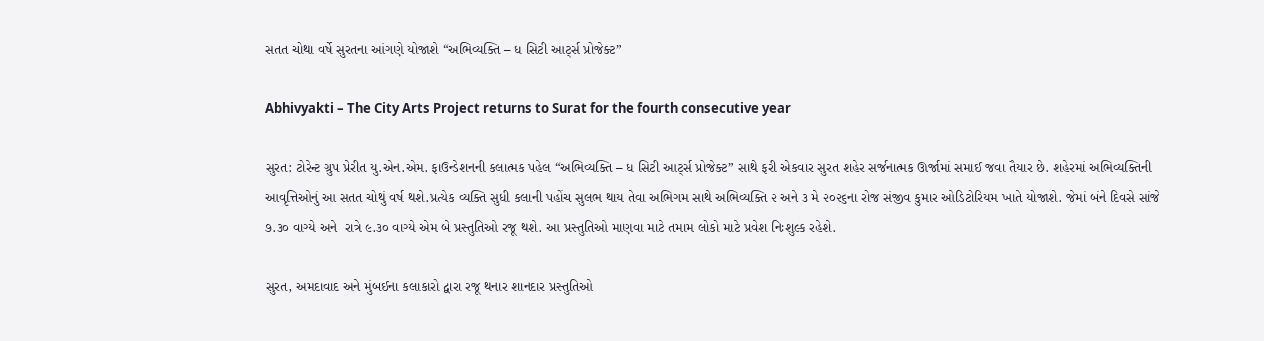સતત ચોથા વર્ષે સુરતના આંગણે યોજાશે “અભિવ્યક્તિ – ધ સિટી આર્ટ્સ પ્રોજેક્ટ”

Abhivyakti – The City Arts Project returns to Surat for the fourth consecutive year

સુરત: ટોરેન્ટ ગ્રુપ પ્રેરીત યુ.એન.એમ. ફાઉન્ડેશનની કલાત્મક પહેલ “અભિવ્યક્તિ – ધ સિટી આર્ટ્સ પ્રોજેક્ટ” સાથે ફરી એકવાર સુરત શહેર સર્જનાત્મક ઊર્જામાં સમાઈ જવા તૈયાર છે. શહેરમાં અભિવ્યક્તિની આવૃત્તિઓનું આ સતત ચોથું વર્ષ થશે.પ્રત્યેક વ્યક્તિ સુધી કલાની પહોંચ સુલભ થાય તેવા અભિગમ સાથે અભિવ્યક્તિ ૨ અને ૩ મે ૨૦૨૬ના રોજ સંજીવ કુમાર ઓડિટોરિયમ ખાતે યોજાશે. જેમાં બંને દિવસે સાંજે ૭.૩૦ વાગ્યે અને  રાત્રે ૯.૩૦ વાગ્યે એમ બે પ્રસ્તુતિઓ રજૂ થશે. આ પ્રસ્તુતિઓ માણવા માટે તમામ લોકો માટે પ્રવેશ નિઃશુલ્ક રહેશે.

સુરત, અમદાવાદ અને મુંબઈના કલાકારો દ્વારા રજૂ થનાર શાનદાર પ્રસ્તુતિઓ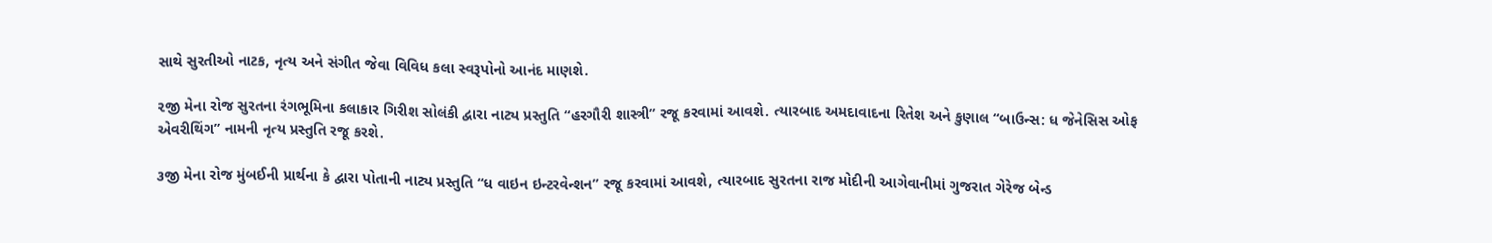સાથે સુરતીઓ નાટક, નૃત્ય અને સંગીત જેવા વિવિધ કલા સ્વરૂપોનો આનંદ માણશે.

૨જી મેના રોજ સુરતના રંગભૂમિના કલાકાર ગિરીશ સોલંકી દ્વારા નાટ્ય પ્રસ્તુતિ “હરગૌરી શાસ્ત્રી” રજૂ કરવામાં આવશે. ત્યારબાદ અમદાવાદના રિતેશ અને કુણાલ “બાઉન્સ: ધ જેનેસિસ ઓફ એવરીથિંગ” નામની નૃત્ય પ્રસ્તુતિ રજૂ કરશે.

૩જી મેના રોજ મુંબઈની પ્રાર્થના કે દ્વારા પોતાની નાટ્ય પ્રસ્તુતિ “ધ વાઇન ઇન્ટરવેન્શન” રજૂ કરવામાં આવશે, ત્યારબાદ સુરતના રાજ મોદીની આગેવાનીમાં ગુજરાત ગેરેજ બેન્ડ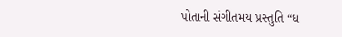પોતાની સંગીતમય પ્રસ્તુતિ “ધ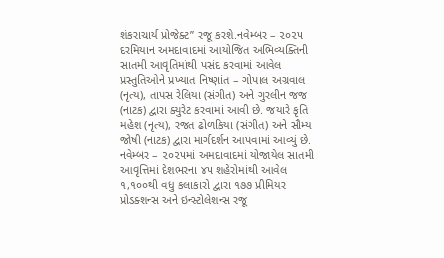શંકરાચાર્ય પ્રોજેક્ટ” રજૂ કરશે.નવેમ્બર – ૨૦૨૫ દરમિયાન અમદાવાદમાં આયોજિત અભિવ્યક્તિની સાતમી આવૃતિમાંથી પસંદ કરવામાં આવેલ પ્રસ્તુતિઓને પ્રખ્યાત નિષ્ણાંત – ગોપાલ અગ્રવાલ (નૃત્ય), તાપસ રેલિયા (સંગીત) અને ગુરલીન જજ (નાટક) દ્વારા ક્યુરેટ કરવામાં આવી છે. જયારે કૃતિ મહેશ (નૃત્ય), રજત ઢોળકિયા (સંગીત) અને સૌમ્ય જોષી (નાટક) દ્વારા માર્ગદર્શન આપવામાં આવ્યું છે. નવેમ્બર – ૨૦૨૫માં અમદાવાદમાં યોજાયેલ સાતમી આવૃત્તિમાં દેશભરના ૪૫ શહેરોમાંથી આવેલ ૧,૧૦૦થી વધુ કલાકારો દ્વારા ૧૭૭ પ્રીમિયર પ્રોડક્શન્સ અને ઇન્સ્ટોલેશન્સ રજૂ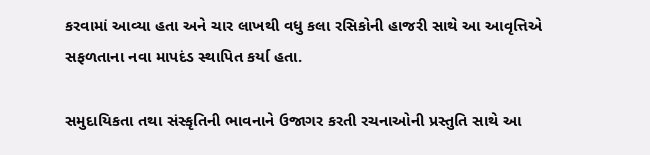કરવામાં આવ્યા હતા અને ચાર લાખથી વધુ કલા રસિકોની હાજરી સાથે આ આવૃત્તિએ સફળતાના નવા માપદંડ સ્થાપિત કર્યા હતા.

સમુદાયિકતા તથા સંસ્કૃતિની ભાવનાને ઉજાગર કરતી રચનાઓની પ્રસ્તુતિ સાથે આ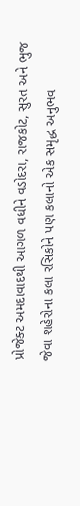પ્રોજેક્ટ અમદાવાદથી આગળ વધીને વડોદરા, રાજકોટ, સુરત અને ભુજ જેવા શહેરોના કલા રસિકોને પણ કલાનો એક સમૃદ્ધ અનુભવ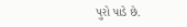પુરો પાડે છે.